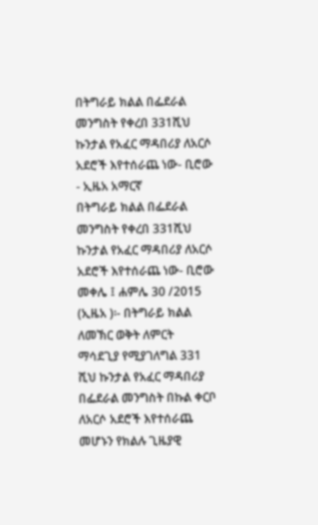በትግራይ ክልል በፌደራል መንግስት የቀረበ 331ሺህ ኩንታል የአፈር ማዳበሪያ ለአርሶ አደሮች እየተሰራጨ ነው- ቢሮው - ኢዜአ አማርኛ
በትግራይ ክልል በፌደራል መንግስት የቀረበ 331ሺህ ኩንታል የአፈር ማዳበሪያ ለአርሶ አደሮች እየተሰራጨ ነው- ቢሮው
መቀሌ ፤ ሐምሌ 30 /2015 (ኢዜአ )፡- በትግራይ ክልል ለመኽር ወቅት ለምርት ማሳደጊያ የሚያገለግል 331 ሺህ ኩንታል የአፈር ማዳበሪያ በፌደራል መንግስት በኩል ቀርቦ ለአርሶ አደሮች እየተሰራጨ መሆኑን የክልሉ ጊዜያዊ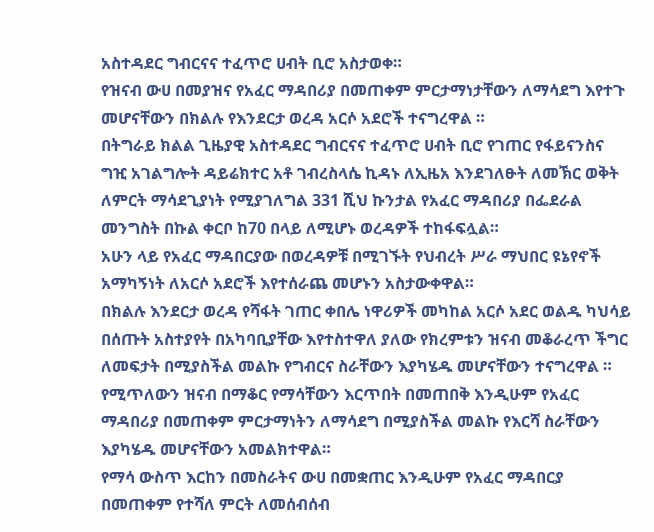አስተዳደር ግብርናና ተፈጥሮ ሀብት ቢሮ አስታወቀ።
የዝናብ ውሀ በመያዝና የአፈር ማዳበሪያ በመጠቀም ምርታማነታቸውን ለማሳደግ እየተጉ መሆናቸውን በክልሉ የእንደርታ ወረዳ አርሶ አደሮች ተናግረዋል ።
በትግራይ ክልል ጊዜያዊ አስተዳደር ግብርናና ተፈጥሮ ሀብት ቢሮ የገጠር የፋይናንስና ግዢ አገልግሎት ዳይሬክተር አቶ ገብረስላሴ ኪዳኑ ለኢዜአ እንደገለፁት ለመኽር ወቅት ለምርት ማሳደጊያነት የሚያገለግል 331 ሺህ ኩንታል የአፈር ማዳበሪያ በፌደራል መንግስት በኩል ቀርቦ ከ70 በላይ ለሚሆኑ ወረዳዎች ተከፋፍሏል።
አሁን ላይ የአፈር ማዳበርያው በወረዳዎቹ በሚገኙት የህብረት ሥራ ማህበር ዩኔየኖች አማካኝነት ለአርሶ አደሮች እየተሰራጨ መሆኑን አስታውቀዋል።
በክልሉ እንደርታ ወረዳ የሻፋት ገጠር ቀበሌ ነዋሪዎች መካከል አርሶ አደር ወልዱ ካህሳይ በሰጡት አስተያየት በአካባቢያቸው እየተስተዋለ ያለው የክረምቱን ዝናብ መቆራረጥ ችግር ለመፍታት በሚያስችል መልኩ የግብርና ስራቸውን እያካሄዱ መሆናቸውን ተናግረዋል ።
የሚጥለውን ዝናብ በማቆር የማሳቸውን እርጥበት በመጠበቅ እንዲሁም የአፈር ማዳበሪያ በመጠቀም ምርታማነትን ለማሳደግ በሚያስችል መልኩ የእርሻ ስራቸውን እያካሄዱ መሆናቸውን አመልክተዋል።
የማሳ ውስጥ እርከን በመስራትና ውሀ በመቋጠር እንዲሁም የአፈር ማዳበርያ በመጠቀም የተሻለ ምርት ለመሰብሰብ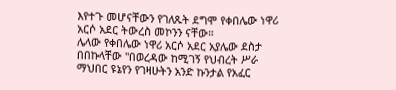እየተጉ መሆናቸውን የገለጹት ደግሞ የቀበሌው ነዋሪ አርሶ አደር ትውረስ መኮንን ናቸው።
ሌላው የቀበሌው ነዋሪ አርሶ አደር አያሌው ደስታ በበኩላቸው "በወረዳው ከሚገኝ የህብረት ሥራ ማህበር ዩኔየን የገዛሁትን አንድ ኩንታል የአፈር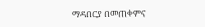ማዳበርያ በመጠቀምና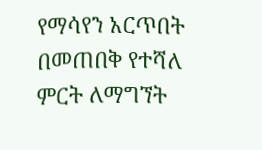የማሳየን አርጥበት በመጠበቅ የተሻለ ምርት ለማግኘት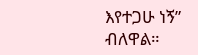እየተጋሁ ነኝ” ብለዋል።